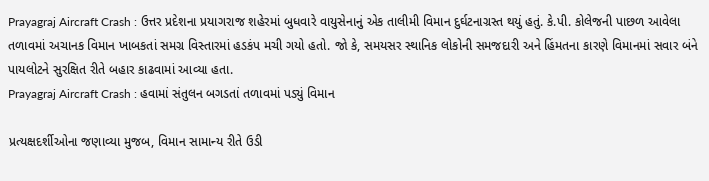Prayagraj Aircraft Crash : ઉત્તર પ્રદેશના પ્રયાગરાજ શહેરમાં બુધવારે વાયુસેનાનું એક તાલીમી વિમાન દુર્ઘટનાગ્રસ્ત થયું હતું. કે.પી. કોલેજની પાછળ આવેલા તળાવમાં અચાનક વિમાન ખાબકતાં સમગ્ર વિસ્તારમાં હડકંપ મચી ગયો હતો. જો કે, સમયસર સ્થાનિક લોકોની સમજદારી અને હિંમતના કારણે વિમાનમાં સવાર બંને પાયલોટને સુરક્ષિત રીતે બહાર કાઢવામાં આવ્યા હતા.
Prayagraj Aircraft Crash : હવામાં સંતુલન બગડતાં તળાવમાં પડ્યું વિમાન

પ્રત્યક્ષદર્શીઓના જણાવ્યા મુજબ, વિમાન સામાન્ય રીતે ઉડી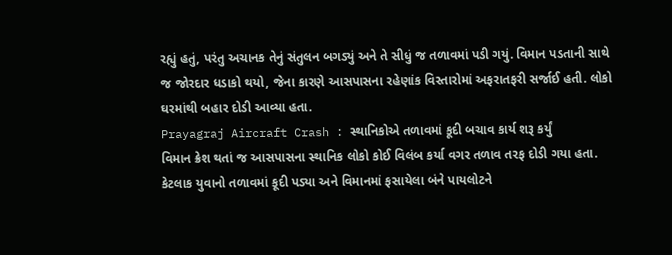રહ્યું હતું, પરંતુ અચાનક તેનું સંતુલન બગડ્યું અને તે સીધું જ તળાવમાં પડી ગયું. વિમાન પડતાની સાથે જ જોરદાર ધડાકો થયો, જેના કારણે આસપાસના રહેણાંક વિસ્તારોમાં અફરાતફરી સર્જાઈ હતી. લોકો ઘરમાંથી બહાર દોડી આવ્યા હતા.
Prayagraj Aircraft Crash : સ્થાનિકોએ તળાવમાં કૂદી બચાવ કાર્ય શરૂ કર્યું
વિમાન ક્રેશ થતાં જ આસપાસના સ્થાનિક લોકો કોઈ વિલંબ કર્યા વગર તળાવ તરફ દોડી ગયા હતા. કેટલાક યુવાનો તળાવમાં કૂદી પડ્યા અને વિમાનમાં ફસાયેલા બંને પાયલોટને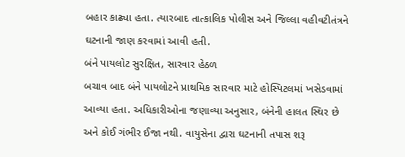બહાર કાઢ્યા હતા. ત્યારબાદ તાત્કાલિક પોલીસ અને જિલ્લા વહીવટીતંત્રને ઘટનાની જાણ કરવામાં આવી હતી.
બંને પાયલોટ સુરક્ષિત, સારવાર હેઠળ
બચાવ બાદ બંને પાયલોટને પ્રાથમિક સારવાર માટે હોસ્પિટલમાં ખસેડવામાં આવ્યા હતા. અધિકારીઓના જણાવ્યા અનુસાર, બંનેની હાલત સ્થિર છે અને કોઈ ગંભીર ઈજા નથી. વાયુસેના દ્વારા ઘટનાની તપાસ શરૂ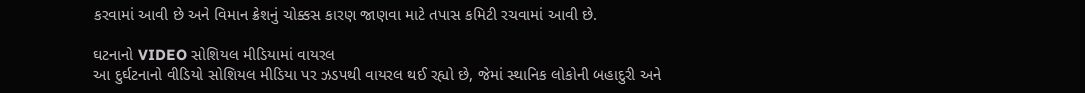કરવામાં આવી છે અને વિમાન ક્રેશનું ચોક્કસ કારણ જાણવા માટે તપાસ કમિટી રચવામાં આવી છે.

ઘટનાનો VIDEO સોશિયલ મીડિયામાં વાયરલ
આ દુર્ઘટનાનો વીડિયો સોશિયલ મીડિયા પર ઝડપથી વાયરલ થઈ રહ્યો છે, જેમાં સ્થાનિક લોકોની બહાદુરી અને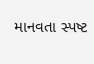માનવતા સ્પષ્ટ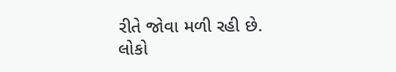રીતે જોવા મળી રહી છે. લોકો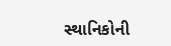સ્થાનિકોની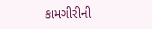કામગીરીની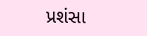પ્રશંસા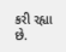કરી રહ્યા છે.